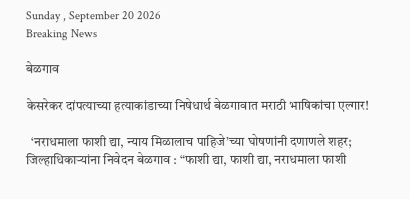Sunday , September 20 2026
Breaking News

बेळगाव

केसरेकर दांपत्याच्या हत्याकांडाच्या निषेधार्थ बेळगावात मराठी भाषिकांचा एल्गार!

  ‘नराधमाला फाशी द्या, न्याय मिळालाच पाहिजे’च्या घोषणांनी दणाणले शहर; जिल्हाधिकाऱ्यांना निवेदन बेळगाव : “फाशी द्या, फाशी द्या, नराधमाला फाशी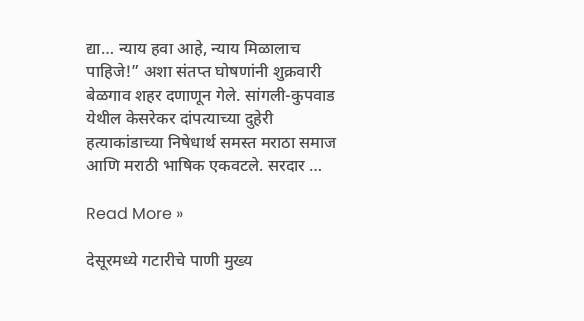द्या… न्याय हवा आहे, न्याय मिळालाच पाहिजे!” अशा संतप्त घोषणांनी शुक्रवारी बेळगाव शहर दणाणून गेले. सांगली-कुपवाड येथील केसरेकर दांपत्याच्या दुहेरी हत्याकांडाच्या निषेधार्थ समस्त मराठा समाज आणि मराठी भाषिक एकवटले. सरदार …

Read More »

देसूरमध्ये गटारीचे पाणी मुख्य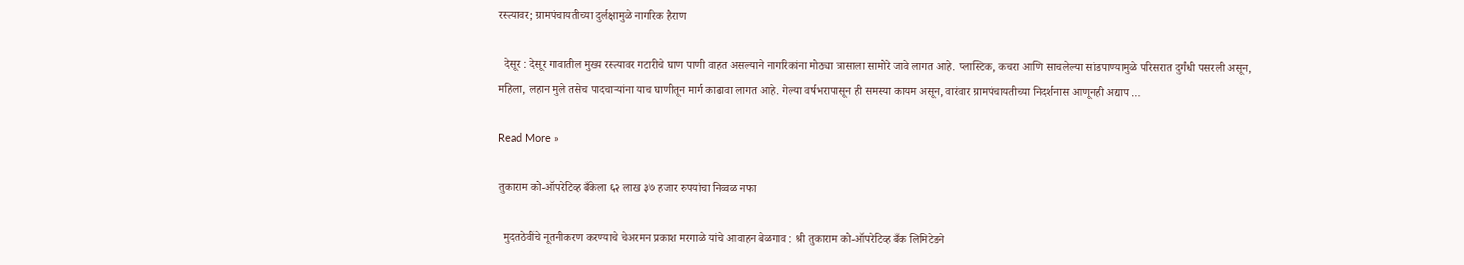रस्त्यावर; ग्रामपंचायतीच्या दुर्लक्षामुळे नागरिक हैराण

  देसूर : देसूर गावातील मुख्य रस्त्यावर गटारीचे घाण पाणी वाहत असल्याने नागरिकांना मोठ्या त्रासाला सामोरे जावे लागत आहे. प्लास्टिक, कचरा आणि साचलेल्या सांडपाण्यामुळे परिसरात दुर्गंधी पसरली असून, महिला, लहान मुले तसेच पादचाऱ्यांना याच घाणीतून मार्ग काढावा लागत आहे. गेल्या वर्षभरापासून ही समस्या कायम असून, वारंवार ग्रामपंचायतीच्या निदर्शनास आणूनही अद्याप …

Read More »

तुकाराम को-ऑपरेटिव्ह बँकेला ६२ लाख ३७ हजार रुपयांचा निव्वळ नफा

  मुदतठेवींचे नूतनीकरण करण्याचे चेअरमन प्रकाश मरगाळे यांचे आवाहन बेळगाव : श्री तुकाराम को-ऑपरेटिव्ह बँक लिमिटेडने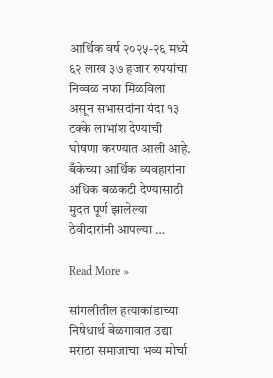आर्थिक वर्ष २०२५-२६ मध्ये ६२ लाख ३७ हजार रुपयांचा निव्वळ नफा मिळविला असून सभासदांना यंदा १३ टक्के लाभांश देण्याची घोषणा करण्यात आली आहे. बँकेच्या आर्थिक व्यवहारांना अधिक बळकटी देण्यासाठी मुदत पूर्ण झालेल्या ठेवीदारांनी आपल्या …

Read More »

सांगलीतील हत्याकांडाच्या निषेधार्थ बेळगावात उद्या मराठा समाजाचा भव्य मोर्चा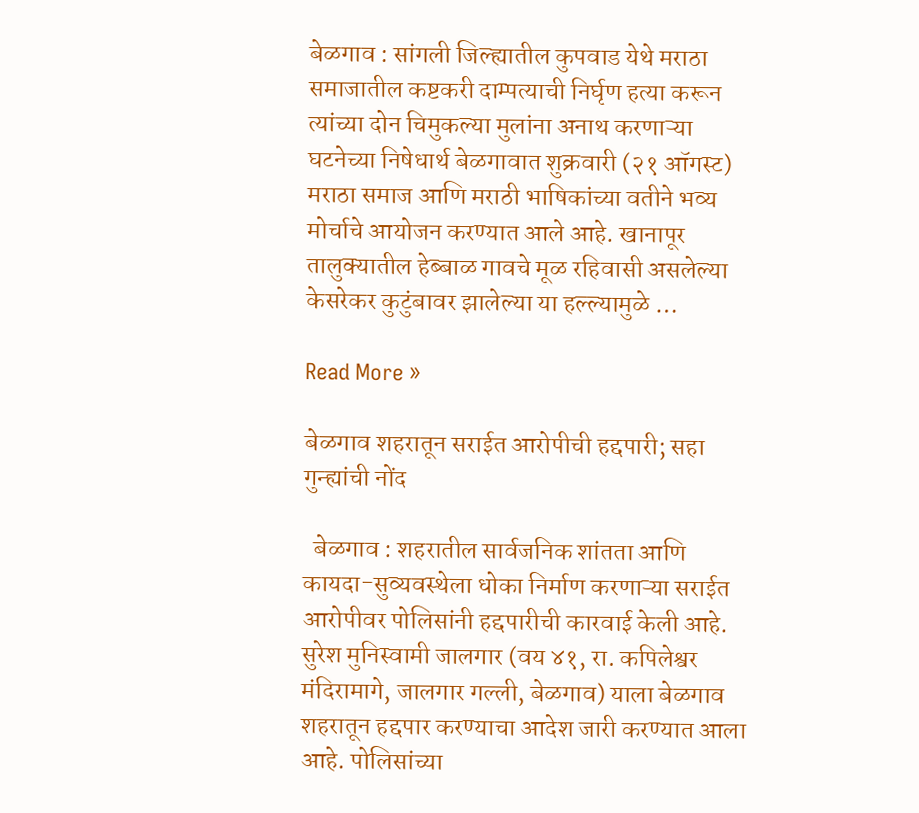बेळगाव : सांगली जिल्ह्यातील कुपवाड येथे मराठा समाजातील कष्टकरी दाम्पत्याची निर्घृण हत्या करून त्यांच्या दोन चिमुकल्या मुलांना अनाथ करणाऱ्या घटनेच्या निषेधार्थ बेळगावात शुक्रवारी (२१ ऑगस्ट) मराठा समाज आणि मराठी भाषिकांच्या वतीने भव्य मोर्चाचे आयोजन करण्यात आले आहे. खानापूर तालुक्यातील हेब्बाळ गावचे मूळ रहिवासी असलेल्या केसरेकर कुटुंबावर झालेल्या या हल्ल्यामुळे …

Read More »

बेळगाव शहरातून सराईत आरोपीची हद्दपारी; सहा गुन्ह्यांची नोंद

  बेळगाव : शहरातील सार्वजनिक शांतता आणि कायदा-सुव्यवस्थेला धोका निर्माण करणाऱ्या सराईत आरोपीवर पोलिसांनी हद्दपारीची कारवाई केली आहे. सुरेश मुनिस्वामी जालगार (वय ४१, रा. कपिलेश्वर मंदिरामागे, जालगार गल्ली, बेळगाव) याला बेळगाव शहरातून हद्दपार करण्याचा आदेश जारी करण्यात आला आहे. पोलिसांच्या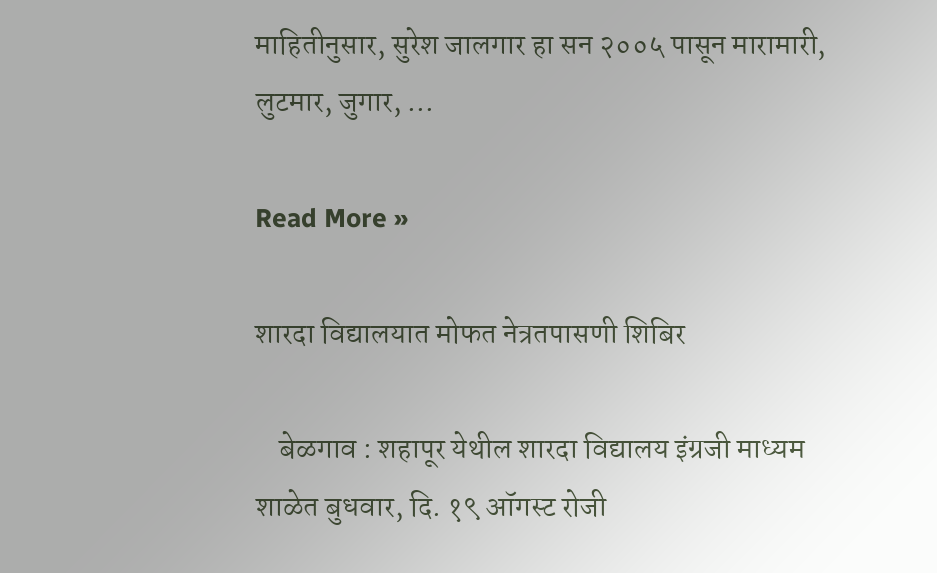माहितीनुसार, सुरेश जालगार हा सन २००५ पासून मारामारी, लुटमार, जुगार, …

Read More »

शारदा विद्यालयात मोफत नेत्रतपासणी शिबिर

    बेळगाव : शहापूर येथील शारदा विद्यालय इंग्रजी माध्यम शाळेत बुधवार, दि. १९ ऑगस्ट रोजी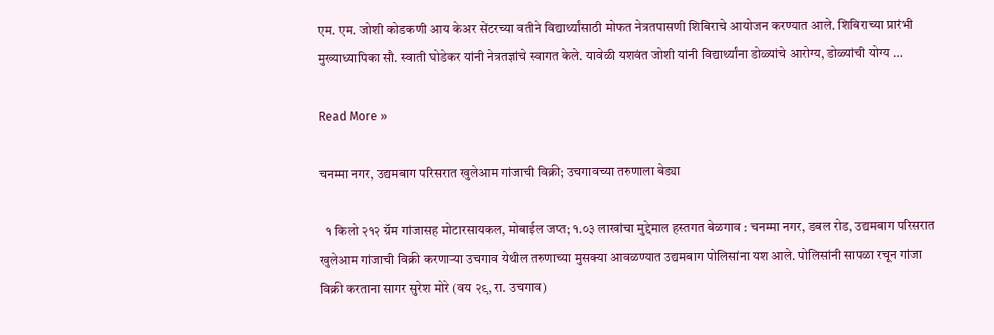एम. एम. जोशी कोडकणी आय केअर सेंटरच्या वतीने विद्यार्थ्यांसाठी मोफत नेत्रतपासणी शिबिराचे आयोजन करण्यात आले. शिबिराच्या प्रारंभी मुख्याध्यापिका सौ. स्वाती घोडेकर यांनी नेत्रतज्ञांचे स्वागत केले. यावेळी यशवंत जोशी यांनी विद्यार्थ्यांना डोळ्यांचे आरोग्य, डोळ्यांची योग्य …

Read More »

चनम्मा नगर, उद्यमबाग परिसरात खुलेआम गांजाची विक्री; उचगावच्या तरुणाला बेड्या

  १ किलो २१२ ग्रॅम गांजासह मोटारसायकल, मोबाईल जप्त; १.०३ लाखांचा मुद्देमाल हस्तगत बेळगाव : चनम्मा नगर, डबल रोड, उद्यमबाग परिसरात खुलेआम गांजाची विक्री करणाऱ्या उचगाव येथील तरुणाच्या मुसक्या आवळण्यात उद्यमबाग पोलिसांना यश आले. पोलिसांनी सापळा रचून गांजा विक्री करताना सागर सुरेश मोरे (वय २९, रा. उचगाव)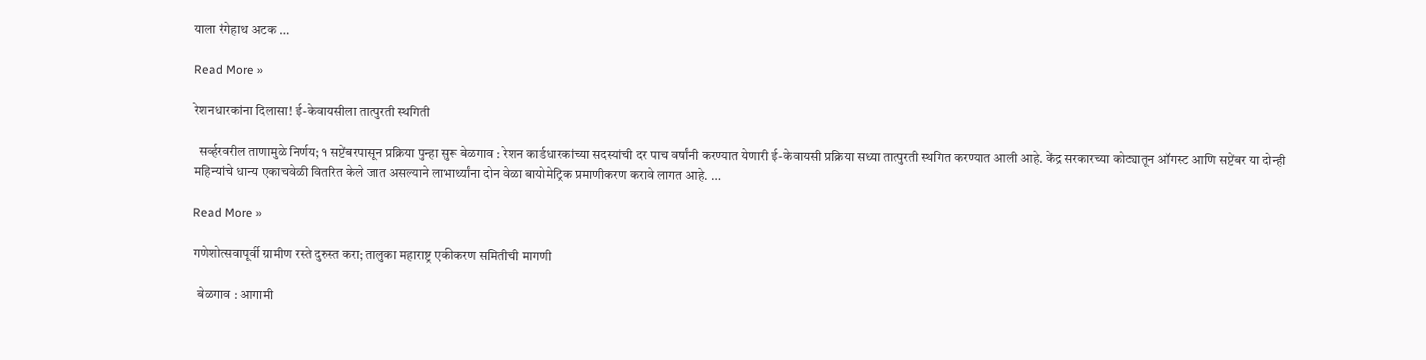याला रंगेहाथ अटक …

Read More »

रेशनधारकांना दिलासा! ई-केवायसीला तात्पुरती स्थगिती

  सर्व्हरवरील ताणामुळे निर्णय; १ सप्टेंबरपासून प्रक्रिया पुन्हा सुरू बेळगाव : रेशन कार्डधारकांच्या सदस्यांची दर पाच वर्षांनी करण्यात येणारी ई-केवायसी प्रक्रिया सध्या तात्पुरती स्थगित करण्यात आली आहे. केंद्र सरकारच्या कोट्यातून ऑगस्ट आणि सप्टेंबर या दोन्ही महिन्यांचे धान्य एकाचवेळी वितरित केले जात असल्याने लाभार्थ्यांना दोन वेळा बायोमेट्रिक प्रमाणीकरण करावे लागत आहे. …

Read More »

गणेशोत्सवापूर्वी ग्रामीण रस्ते दुरुस्त करा; तालुका महाराष्ट्र एकीकरण समितीची मागणी

  बेळगाव : आगामी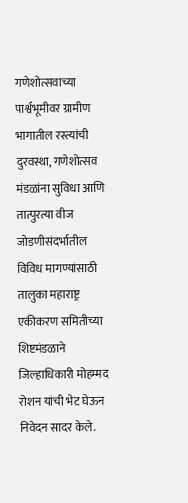गणेशोत्सवाच्या पार्श्वभूमीवर ग्रामीण भागातील रस्त्यांची दुरवस्था, गणेशोत्सव मंडळांना सुविधा आणि तात्पुरत्या वीज जोडणीसंदर्भातील विविध मागण्यांसाठी तालुका महाराष्ट्र एकीकरण समितीच्या शिष्टमंडळाने जिल्हाधिकारी मोहम्मद रोशन यांची भेट घेऊन निवेदन सादर केले.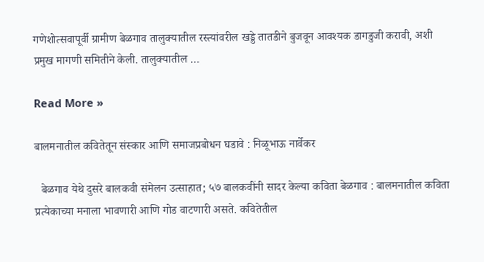गणेशोत्सवापूर्वी ग्रामीण बेळगाव तालुक्यातील रस्त्यांवरील खड्डे तातडीने बुजवून आवश्यक डागडुजी करावी, अशी प्रमुख मागणी समितीने केली. तालुक्यातील …

Read More »

बालमनातील कवितेतून संस्कार आणि समाजप्रबोधन घडावे : निळूभाऊ नार्वेकर

  बेळगाव येथे दुसरे बालकवी संमेलन उत्साहात; ५७ बालकवींनी सादर केल्या कविता बेळगाव : बालमनातील कविता प्रत्येकाच्या मनाला भावणारी आणि गोड वाटणारी असते. कवितेतील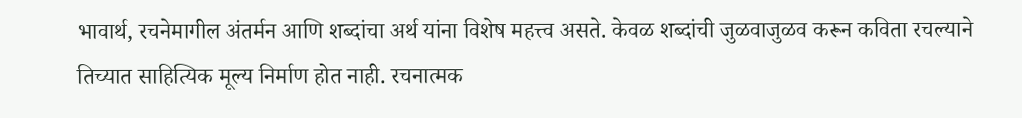भावार्थ, रचनेमागील अंतर्मन आणि शब्दांचा अर्थ यांना विशेष महत्त्व असते. केवळ शब्दांची जुळवाजुळव करून कविता रचल्याने तिच्यात साहित्यिक मूल्य निर्माण होत नाही. रचनात्मक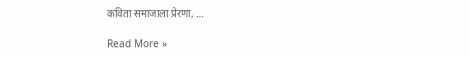कविता समाजाला प्रेरणा, …

Read More »